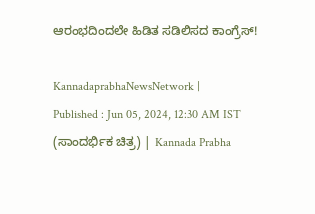ಆರಂಭದಿಂದಲೇ ಹಿಡಿತ ಸಡಿಲಿಸದ ಕಾಂಗ್ರೆಸ್‌!

KannadaprabhaNewsNetwork |
Published : Jun 05, 2024, 12:30 AM IST
(ಸಾಂದರ್ಭಿಕ ಚಿತ್ರ) | Kannada Prabha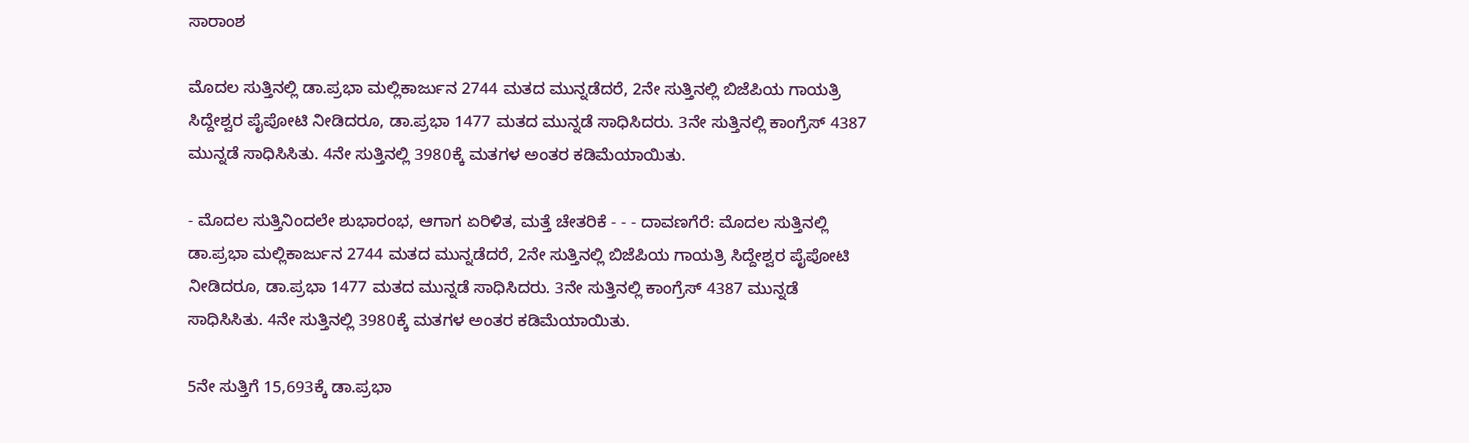ಸಾರಾಂಶ

ಮೊದಲ ಸುತ್ತಿನಲ್ಲಿ ಡಾ.ಪ್ರಭಾ ಮಲ್ಲಿಕಾರ್ಜುನ 2744 ಮತದ ಮುನ್ನಡೆದರೆ, 2ನೇ ಸುತ್ತಿನಲ್ಲಿ ಬಿಜೆಪಿಯ ಗಾಯತ್ರಿ ಸಿದ್ದೇಶ್ವರ ಪೈಪೋಟಿ ನೀಡಿದರೂ, ಡಾ.ಪ್ರಭಾ 1477 ಮತದ ಮುನ್ನಡೆ ಸಾಧಿಸಿದರು. 3ನೇ ಸುತ್ತಿನಲ್ಲಿ ಕಾಂಗ್ರೆಸ್ 4387 ಮುನ್ನಡೆ ಸಾಧಿಸಿಸಿತು. 4ನೇ ಸುತ್ತಿನಲ್ಲಿ 3980ಕ್ಕೆ ಮತಗಳ ಅಂತರ ಕಡಿಮೆಯಾಯಿತು.

- ಮೊದಲ ಸುತ್ತಿನಿಂದಲೇ ಶುಭಾರಂಭ, ಆಗಾಗ ಏರಿಳಿತ, ಮತ್ತೆ ಚೇತರಿಕೆ - - - ದಾವಣಗೆರೆ: ಮೊದಲ ಸುತ್ತಿನಲ್ಲಿ ಡಾ.ಪ್ರಭಾ ಮಲ್ಲಿಕಾರ್ಜುನ 2744 ಮತದ ಮುನ್ನಡೆದರೆ, 2ನೇ ಸುತ್ತಿನಲ್ಲಿ ಬಿಜೆಪಿಯ ಗಾಯತ್ರಿ ಸಿದ್ದೇಶ್ವರ ಪೈಪೋಟಿ ನೀಡಿದರೂ, ಡಾ.ಪ್ರಭಾ 1477 ಮತದ ಮುನ್ನಡೆ ಸಾಧಿಸಿದರು. 3ನೇ ಸುತ್ತಿನಲ್ಲಿ ಕಾಂಗ್ರೆಸ್ 4387 ಮುನ್ನಡೆ ಸಾಧಿಸಿಸಿತು. 4ನೇ ಸುತ್ತಿನಲ್ಲಿ 3980ಕ್ಕೆ ಮತಗಳ ಅಂತರ ಕಡಿಮೆಯಾಯಿತು.

5ನೇ ಸುತ್ತಿಗೆ 15,693ಕ್ಕೆ ಡಾ.ಪ್ರಭಾ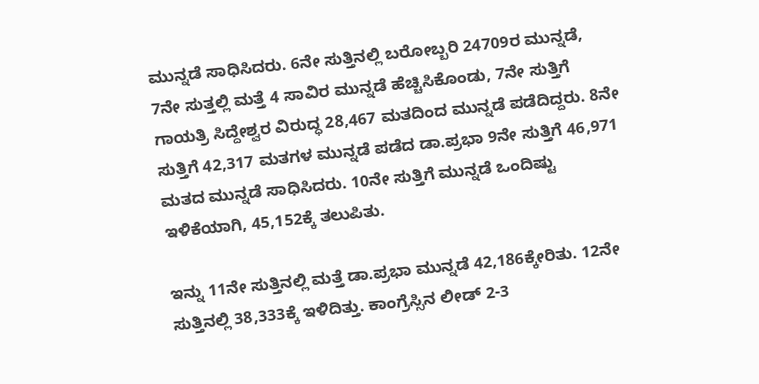ಮುನ್ನಡೆ ಸಾಧಿಸಿದರು. 6ನೇ ಸುತ್ತಿನಲ್ಲಿ ಬರೋಬ್ಬರಿ 24709ರ ಮುನ್ನಡೆ, 7ನೇ ಸುತ್ತಲ್ಲಿ ಮತ್ತೆ 4 ಸಾವಿರ ಮುನ್ನಡೆ ಹೆಚ್ಚಿಸಿಕೊಂಡು, 7ನೇ ಸುತ್ತಿಗೆ ಗಾಯತ್ರಿ ಸಿದ್ದೇಶ್ವರ ವಿರುದ್ಧ 28,467 ಮತದಿಂದ ಮುನ್ನಡೆ ಪಡೆದಿದ್ದರು. 8ನೇ ಸುತ್ತಿಗೆ 42,317 ಮತಗಳ ಮುನ್ನಡೆ ಪಡೆದ ಡಾ.ಪ್ರಭಾ 9ನೇ ಸುತ್ತಿಗೆ 46,971 ಮತದ ಮುನ್ನಡೆ ಸಾಧಿಸಿದರು. 10ನೇ ಸುತ್ತಿಗೆ ಮುನ್ನಡೆ ಒಂದಿಷ್ಟು ಇಳಿಕೆಯಾಗಿ, 45,152ಕ್ಕೆ ತಲುಪಿತು.

ಇನ್ನು 11ನೇ ಸುತ್ತಿನಲ್ಲಿ ಮತ್ತೆ ಡಾ.ಪ್ರಭಾ ಮುನ್ನಡೆ 42,186ಕ್ಕೇರಿತು. 12ನೇ ಸುತ್ತಿನಲ್ಲಿ 38,333ಕ್ಕೆ ಇಳಿದಿತ್ತು. ಕಾಂಗ್ರೆಸ್ಸಿನ ಲೀಡ್ 2-3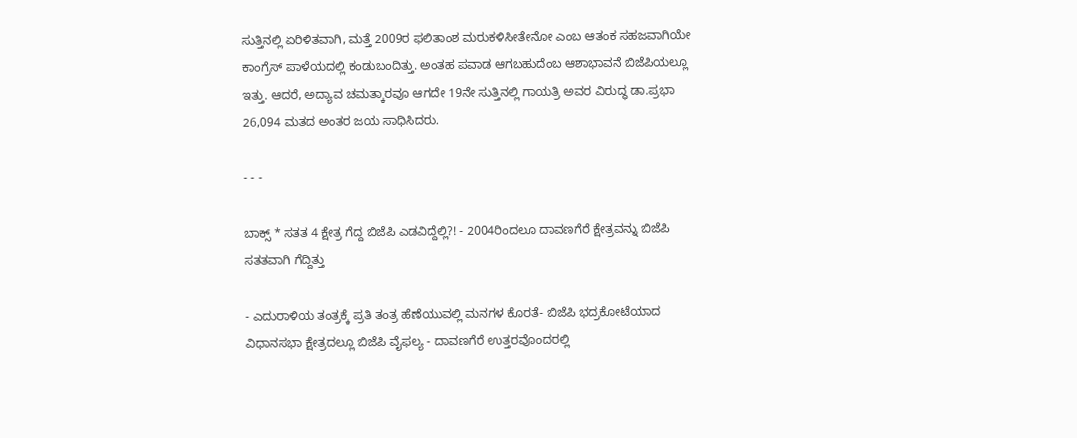ಸುತ್ತಿನಲ್ಲಿ ಏರಿಳಿತವಾಗಿ, ಮತ್ತೆ 2009ರ ಫಲಿತಾಂಶ ಮರುಕಳಿಸೀತೇನೋ ಎಂಬ ಆತಂಕ ಸಹಜವಾಗಿಯೇ ಕಾಂಗ್ರೆಸ್ ಪಾಳೆಯದಲ್ಲಿ ಕಂಡುಬಂದಿತ್ತು. ಅಂತಹ ಪವಾಡ ಆಗಬಹುದೆಂಬ ಆಶಾಭಾವನೆ ಬಿಜೆಪಿಯಲ್ಲೂ ಇತ್ತು. ಆದರೆ, ಅದ್ಯಾವ ಚಮತ್ಕಾರವೂ ಆಗದೇ 19ನೇ ಸುತ್ತಿನಲ್ಲಿ ಗಾಯತ್ರಿ ಅವರ ವಿರುದ್ಧ ಡಾ.ಪ್ರಭಾ 26,094 ಮತದ ಅಂತರ ಜಯ ಸಾಧಿಸಿದರು.

- - -

ಬಾಕ್ಸ್‌ * ಸತತ 4 ಕ್ಷೇತ್ರ ಗೆದ್ದ ಬಿಜೆಪಿ ಎಡವಿದ್ದೆಲ್ಲಿ?! - 2004ರಿಂದಲೂ ದಾವಣಗೆರೆ ಕ್ಷೇತ್ರವನ್ನು ಬಿಜೆಪಿ ಸತತವಾಗಿ ಗೆದ್ದಿತ್ತು

- ಎದುರಾಳಿಯ ತಂತ್ರಕ್ಕೆ ಪ್ರತಿ ತಂತ್ರ ಹೆಣೆಯುವಲ್ಲಿ ಮನಗಳ ಕೊರತೆ- ಬಿಜೆಪಿ ಭದ್ರಕೋಟೆಯಾದ ವಿಧಾನಸಭಾ ಕ್ಷೇತ್ರದಲ್ಲೂ ಬಿಜೆಪಿ ವೈಫಲ್ಯ - ದಾವಣಗೆರೆ ಉತ್ತರವೊಂದರಲ್ಲಿ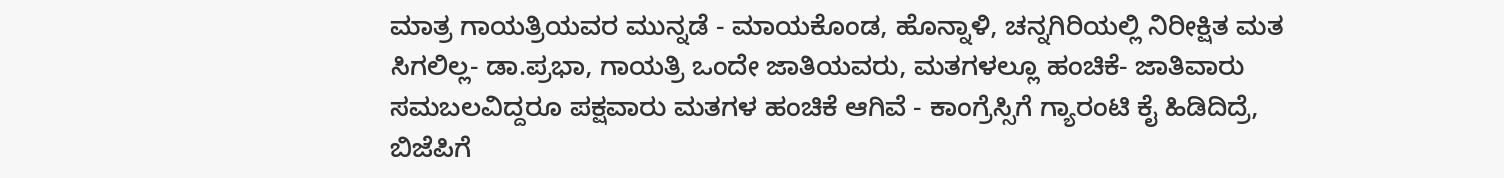ಮಾತ್ರ ಗಾಯತ್ರಿಯವರ ಮುನ್ನಡೆ - ಮಾಯಕೊಂಡ, ಹೊನ್ನಾಳಿ, ಚನ್ನಗಿರಿಯಲ್ಲಿ ನಿರೀಕ್ಷಿತ ಮತ ಸಿಗಲಿಲ್ಲ- ಡಾ.ಪ್ರಭಾ, ಗಾಯತ್ರಿ ಒಂದೇ ಜಾತಿಯವರು, ಮತಗಳಲ್ಲೂ ಹಂಚಿಕೆ- ಜಾತಿವಾರು ಸಮಬಲವಿದ್ದರೂ ಪಕ್ಷವಾರು ಮತಗಳ ಹಂಚಿಕೆ ಆಗಿವೆ - ಕಾಂಗ್ರೆಸ್ಸಿಗೆ ಗ್ಯಾರಂಟಿ ಕೈ ಹಿಡಿದಿದ್ರೆ, ಬಿಜೆಪಿಗೆ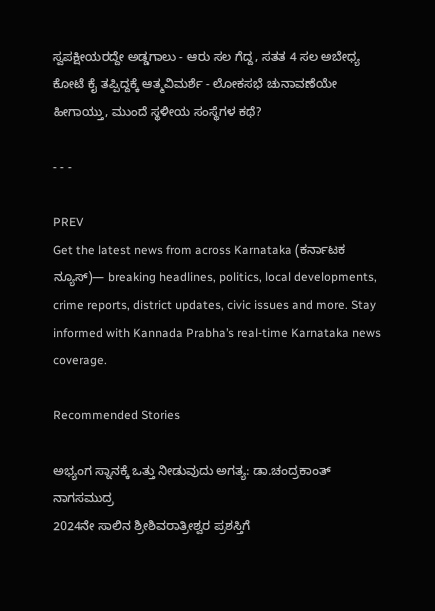ಸ್ವಪಕ್ಷೀಯರದ್ದೇ ಅಡ್ಡಗಾಲು - ಆರು ಸಲ ಗೆದ್ದ, ಸತತ 4 ಸಲ ಅಬೇಧ್ಯ ಕೋಟೆ ಕೈ ತಪ್ಪಿದ್ದಕ್ಕೆ ಆತ್ಮವಿಮರ್ಶೆ - ಲೋಕಸಭೆ ಚುನಾವಣೆಯೇ ಹೀಗಾಯ್ತು, ಮುಂದೆ ಸ್ಥಳೀಯ ಸಂಸ್ಥೆಗಳ ಕಥೆ?

- - -

PREV
Get the latest news from across Karnataka (ಕರ್ನಾಟಕ ನ್ಯೂಸ್)— breaking headlines, politics, local developments, crime reports, district updates, civic issues and more. Stay informed with Kannada Prabha’s real‑time Karnataka news coverage.

Recommended Stories

ಅಭ್ಯಂಗ ಸ್ನಾನಕ್ಕೆ ಒತ್ತು ನೀಡುವುದು ಅಗತ್ಯ: ಡಾ.ಚಂದ್ರಕಾಂತ್ ನಾಗಸಮುದ್ರ
2024ನೇ ಸಾಲಿನ ಶ್ರೀಶಿವರಾತ್ರೀಶ್ವರ ಪ್ರಶಸ್ತಿಗೆ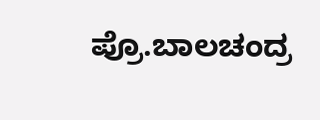ಪ್ರೊ.ಬಾಲಚಂದ್ರ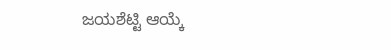ಜಯಶೆಟ್ಟಿ ಆಯ್ಕೆ